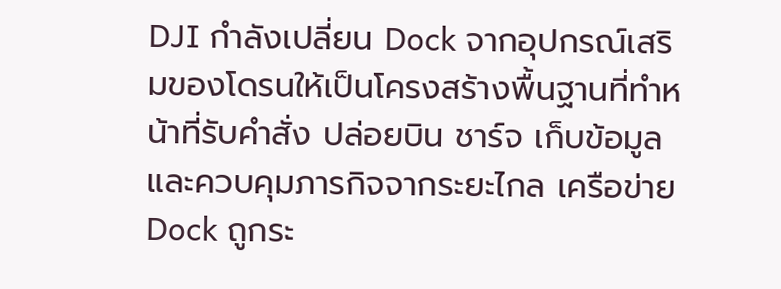DJI กำลังเปลี่ยน Dock จากอุปกรณ์เสริมของโดรนให้เป็นโครงสร้างพื้นฐานที่ทำหน้าที่รับคำสั่ง ปล่อยบิน ชาร์จ เก็บข้อมูล และควบคุมภารกิจจากระยะไกล เครือข่าย Dock ถูกระ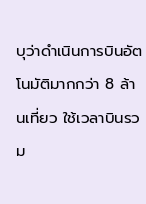บุว่าดำเนินการบินอัตโนมัติมากกว่า 8 ล้านเที่ยว ใช้เวลาบินรวม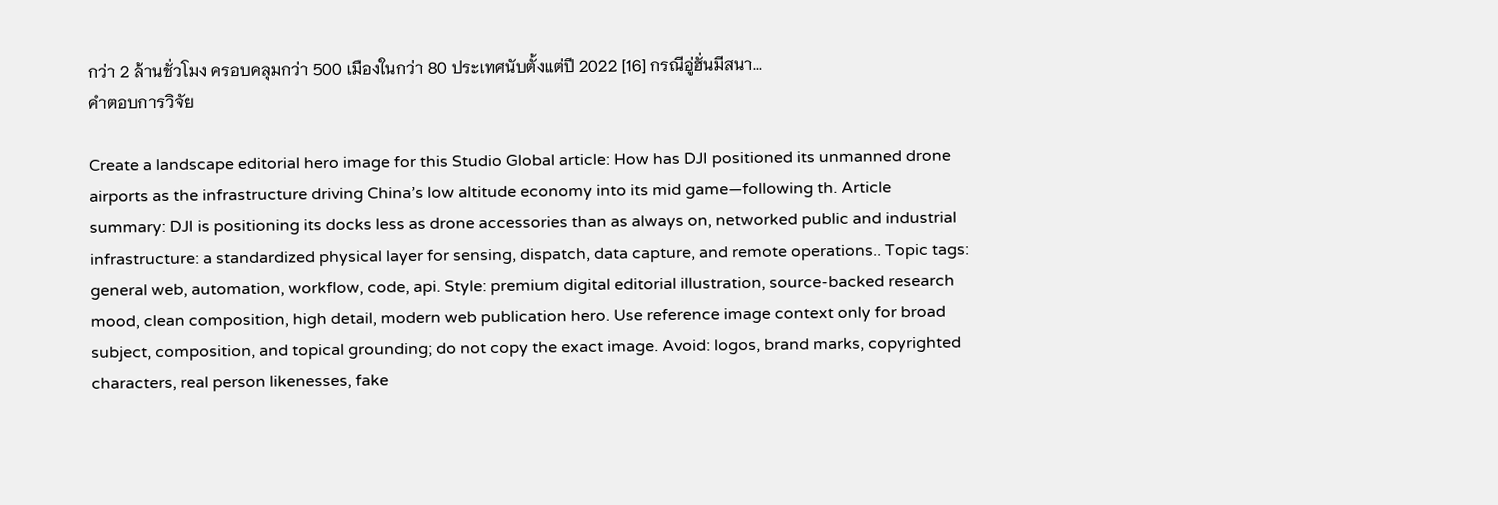กว่า 2 ล้านชั่วโมง ครอบคลุมกว่า 500 เมืองในกว่า 80 ประเทศนับตั้งแต่ปี 2022 [16] กรณีอู่ฮั่นมีสนา...
คำตอบการวิจัย

Create a landscape editorial hero image for this Studio Global article: How has DJI positioned its unmanned drone airports as the infrastructure driving China’s low altitude economy into its mid game—following th. Article summary: DJI is positioning its docks less as drone accessories than as always on, networked public and industrial infrastructure: a standardized physical layer for sensing, dispatch, data capture, and remote operations.. Topic tags: general web, automation, workflow, code, api. Style: premium digital editorial illustration, source-backed research mood, clean composition, high detail, modern web publication hero. Use reference image context only for broad subject, composition, and topical grounding; do not copy the exact image. Avoid: logos, brand marks, copyrighted characters, real person likenesses, fake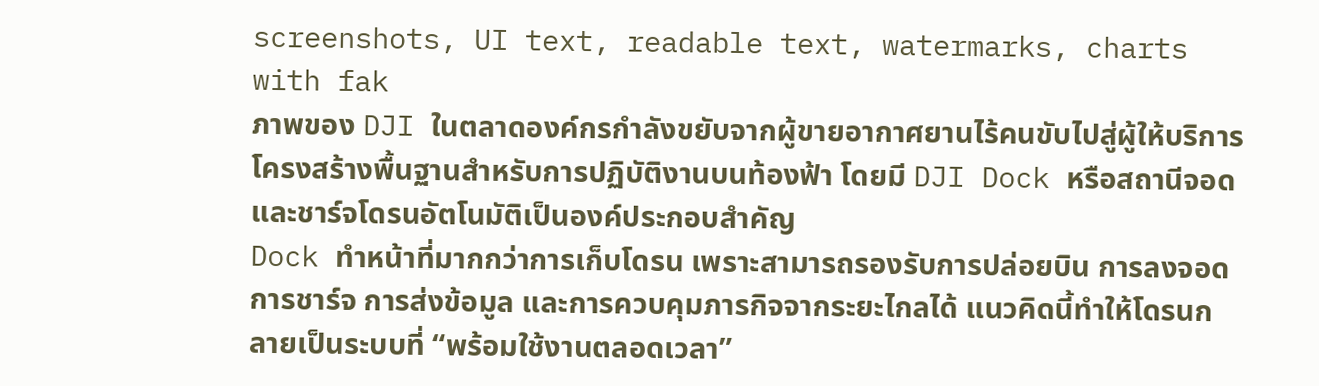screenshots, UI text, readable text, watermarks, charts with fak
ภาพของ DJI ในตลาดองค์กรกำลังขยับจากผู้ขายอากาศยานไร้คนขับไปสู่ผู้ให้บริการโครงสร้างพื้นฐานสำหรับการปฏิบัติงานบนท้องฟ้า โดยมี DJI Dock หรือสถานีจอดและชาร์จโดรนอัตโนมัติเป็นองค์ประกอบสำคัญ
Dock ทำหน้าที่มากกว่าการเก็บโดรน เพราะสามารถรองรับการปล่อยบิน การลงจอด การชาร์จ การส่งข้อมูล และการควบคุมภารกิจจากระยะไกลได้ แนวคิดนี้ทำให้โดรนกลายเป็นระบบที่ “พร้อมใช้งานตลอดเวลา”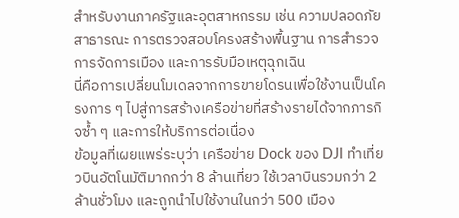สำหรับงานภาครัฐและอุตสาหกรรม เช่น ความปลอดภัยสาธารณะ การตรวจสอบโครงสร้างพื้นฐาน การสำรวจ การจัดการเมือง และการรับมือเหตุฉุกเฉิน
นี่คือการเปลี่ยนโมเดลจากการขายโดรนเพื่อใช้งานเป็นโครงการ ๆ ไปสู่การสร้างเครือข่ายที่สร้างรายได้จากภารกิจซ้ำ ๆ และการให้บริการต่อเนื่อง
ข้อมูลที่เผยแพร่ระบุว่า เครือข่าย Dock ของ DJI ทำเที่ยวบินอัตโนมัติมากกว่า 8 ล้านเที่ยว ใช้เวลาบินรวมกว่า 2 ล้านชั่วโมง และถูกนำไปใช้งานในกว่า 500 เมือง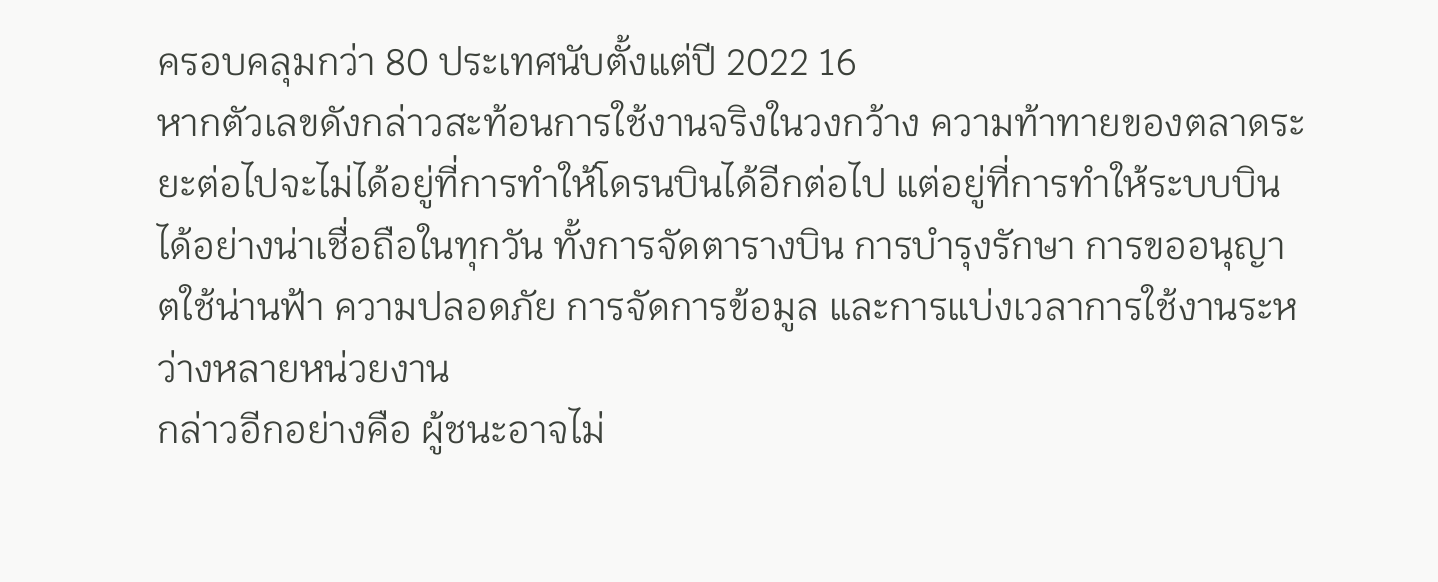ครอบคลุมกว่า 80 ประเทศนับตั้งแต่ปี 2022 16
หากตัวเลขดังกล่าวสะท้อนการใช้งานจริงในวงกว้าง ความท้าทายของตลาดระยะต่อไปจะไม่ได้อยู่ที่การทำให้โดรนบินได้อีกต่อไป แต่อยู่ที่การทำให้ระบบบินได้อย่างน่าเชื่อถือในทุกวัน ทั้งการจัดตารางบิน การบำรุงรักษา การขออนุญาตใช้น่านฟ้า ความปลอดภัย การจัดการข้อมูล และการแบ่งเวลาการใช้งานระหว่างหลายหน่วยงาน
กล่าวอีกอย่างคือ ผู้ชนะอาจไม่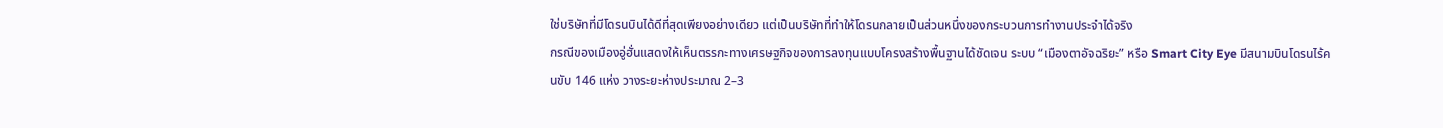ใช่บริษัทที่มีโดรนบินได้ดีที่สุดเพียงอย่างเดียว แต่เป็นบริษัทที่ทำให้โดรนกลายเป็นส่วนหนึ่งของกระบวนการทำงานประจำได้จริง
กรณีของเมืองอู่ฮั่นแสดงให้เห็นตรรกะทางเศรษฐกิจของการลงทุนแบบโครงสร้างพื้นฐานได้ชัดเจน ระบบ “เมืองตาอัจฉริยะ” หรือ Smart City Eye มีสนามบินโดรนไร้คนขับ 146 แห่ง วางระยะห่างประมาณ 2–3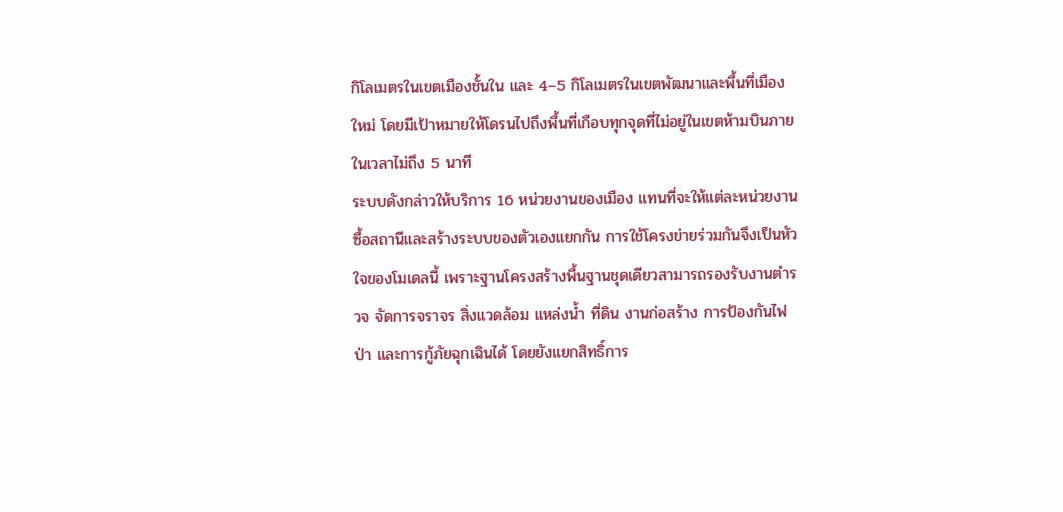กิโลเมตรในเขตเมืองชั้นใน และ 4–5 กิโลเมตรในเขตพัฒนาและพื้นที่เมืองใหม่ โดยมีเป้าหมายให้โดรนไปถึงพื้นที่เกือบทุกจุดที่ไม่อยู่ในเขตห้ามบินภายในเวลาไม่ถึง 5 นาที
ระบบดังกล่าวให้บริการ 16 หน่วยงานของเมือง แทนที่จะให้แต่ละหน่วยงานซื้อสถานีและสร้างระบบของตัวเองแยกกัน การใช้โครงข่ายร่วมกันจึงเป็นหัวใจของโมเดลนี้ เพราะฐานโครงสร้างพื้นฐานชุดเดียวสามารถรองรับงานตำรวจ จัดการจราจร สิ่งแวดล้อม แหล่งน้ำ ที่ดิน งานก่อสร้าง การป้องกันไฟป่า และการกู้ภัยฉุกเฉินได้ โดยยังแยกสิทธิ์การ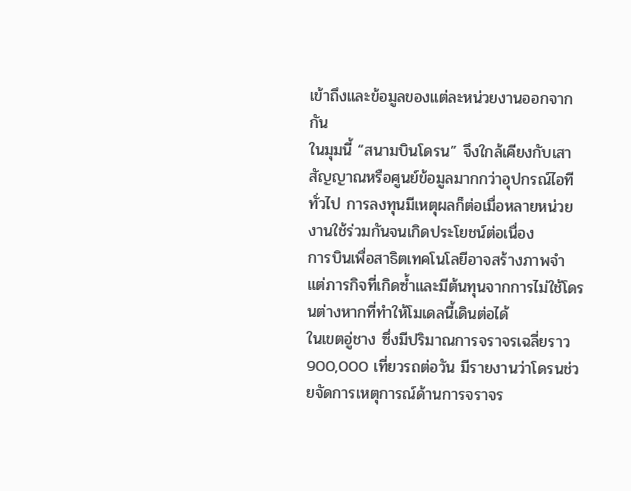เข้าถึงและข้อมูลของแต่ละหน่วยงานออกจากกัน
ในมุมนี้ “สนามบินโดรน” จึงใกล้เคียงกับเสาสัญญาณหรือศูนย์ข้อมูลมากกว่าอุปกรณ์ไอทีทั่วไป การลงทุนมีเหตุผลก็ต่อเมื่อหลายหน่วยงานใช้ร่วมกันจนเกิดประโยชน์ต่อเนื่อง
การบินเพื่อสาธิตเทคโนโลยีอาจสร้างภาพจำ แต่ภารกิจที่เกิดซ้ำและมีต้นทุนจากการไม่ใช้โดรนต่างหากที่ทำให้โมเดลนี้เดินต่อได้
ในเขตอู่ชาง ซึ่งมีปริมาณการจราจรเฉลี่ยราว 900,000 เที่ยวรถต่อวัน มีรายงานว่าโดรนช่วยจัดการเหตุการณ์ด้านการจราจร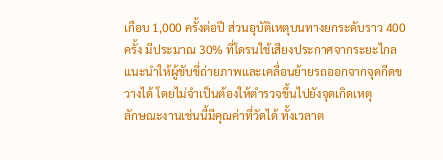เกือบ 1,000 ครั้งต่อปี ส่วนอุบัติเหตุบนทางยกระดับราว 400 ครั้ง มีประมาณ 30% ที่โดรนใช้เสียงประกาศจากระยะไกลแนะนำให้ผู้ขับขี่ถ่ายภาพและเคลื่อนย้ายรถออกจากจุดกีดขวางได้ โดยไม่จำเป็นต้องให้ตำรวจขึ้นไปยังจุดเกิดเหตุ
ลักษณะงานเช่นนี้มีคุณค่าที่วัดได้ ทั้งเวลาต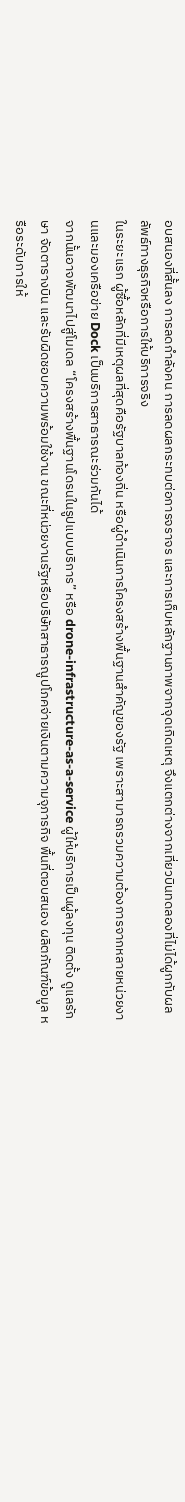อบสนองที่สั้นลง การลดกำลังคน การลดผลกระทบต่อการจราจร และการเก็บหลักฐานภาพจากจุดเกิดเหตุ จึงแตกต่างจากเที่ยวบินทดลองที่ไม่ได้ผูกกับผลลัพธ์ทางธุรกิจหรือการให้บริการจริง
ในระยะแรก ผู้ซื้อหลักที่มีเหตุผลที่สุดคือรัฐบาลท้องถิ่น หรือผู้ดำเนินการโครงสร้างพื้นฐานสำคัญของรัฐ เพราะสามารถรวมความต้องการจากหลายหน่วยงานและมองเครือข่าย Dock เป็นบริการสาธารณะร่วมกันได้
จากนั้นอาจพัฒนาไปสู่โมเดล “โครงสร้างพื้นฐานโดรนในรูปแบบบริการ” หรือ drone-infrastructure-as-a-service ผู้ให้บริการเป็นผู้ลงทุน ติดตั้ง ดูแลรักษา จัดตารางบิน และรับผิดชอบความพร้อมใช้งาน ขณะที่หน่วยงานรัฐหรือบริษัทสาธารณูปโภคจ่ายเงินตามความจุภารกิจ พื้นที่ตอบสนอง ผลิตภัณฑ์ข้อมูล หรือระดับการให้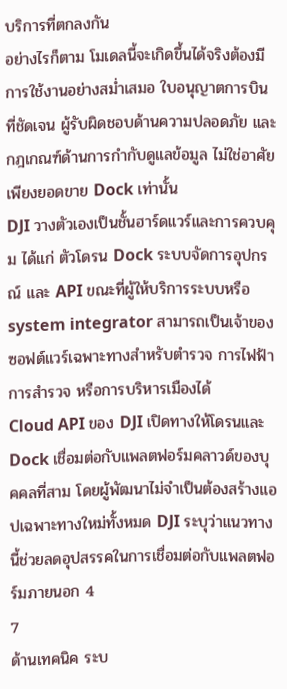บริการที่ตกลงกัน
อย่างไรก็ตาม โมเดลนี้จะเกิดขึ้นได้จริงต้องมีการใช้งานอย่างสม่ำเสมอ ใบอนุญาตการบินที่ชัดเจน ผู้รับผิดชอบด้านความปลอดภัย และกฎเกณฑ์ด้านการกำกับดูแลข้อมูล ไม่ใช่อาศัยเพียงยอดขาย Dock เท่านั้น
DJI วางตัวเองเป็นชั้นฮาร์ดแวร์และการควบคุม ได้แก่ ตัวโดรน Dock ระบบจัดการอุปกรณ์ และ API ขณะที่ผู้ให้บริการระบบหรือ system integrator สามารถเป็นเจ้าของซอฟต์แวร์เฉพาะทางสำหรับตำรวจ การไฟฟ้า การสำรวจ หรือการบริหารเมืองได้
Cloud API ของ DJI เปิดทางให้โดรนและ Dock เชื่อมต่อกับแพลตฟอร์มคลาวด์ของบุคคลที่สาม โดยผู้พัฒนาไม่จำเป็นต้องสร้างแอปเฉพาะทางใหม่ทั้งหมด DJI ระบุว่าแนวทางนี้ช่วยลดอุปสรรคในการเชื่อมต่อกับแพลตฟอร์มภายนอก 4
7
ด้านเทคนิค ระบ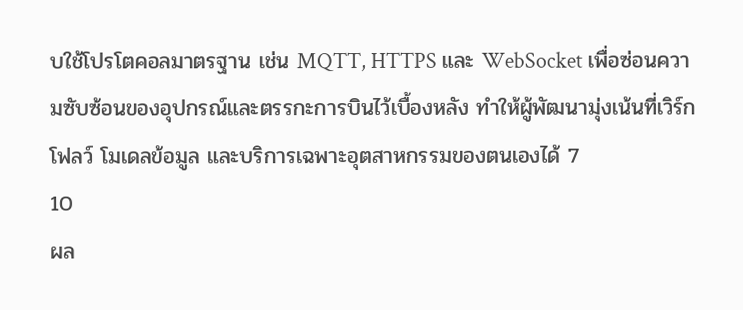บใช้โปรโตคอลมาตรฐาน เช่น MQTT, HTTPS และ WebSocket เพื่อซ่อนความซับซ้อนของอุปกรณ์และตรรกะการบินไว้เบื้องหลัง ทำให้ผู้พัฒนามุ่งเน้นที่เวิร์กโฟลว์ โมเดลข้อมูล และบริการเฉพาะอุตสาหกรรมของตนเองได้ 7
10
ผล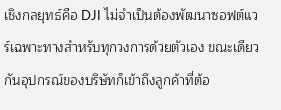เชิงกลยุทธ์คือ DJI ไม่จำเป็นต้องพัฒนาซอฟต์แวร์เฉพาะทางสำหรับทุกวงการด้วยตัวเอง ขณะเดียวกันอุปกรณ์ของบริษัทก็เข้าถึงลูกค้าที่ต้อ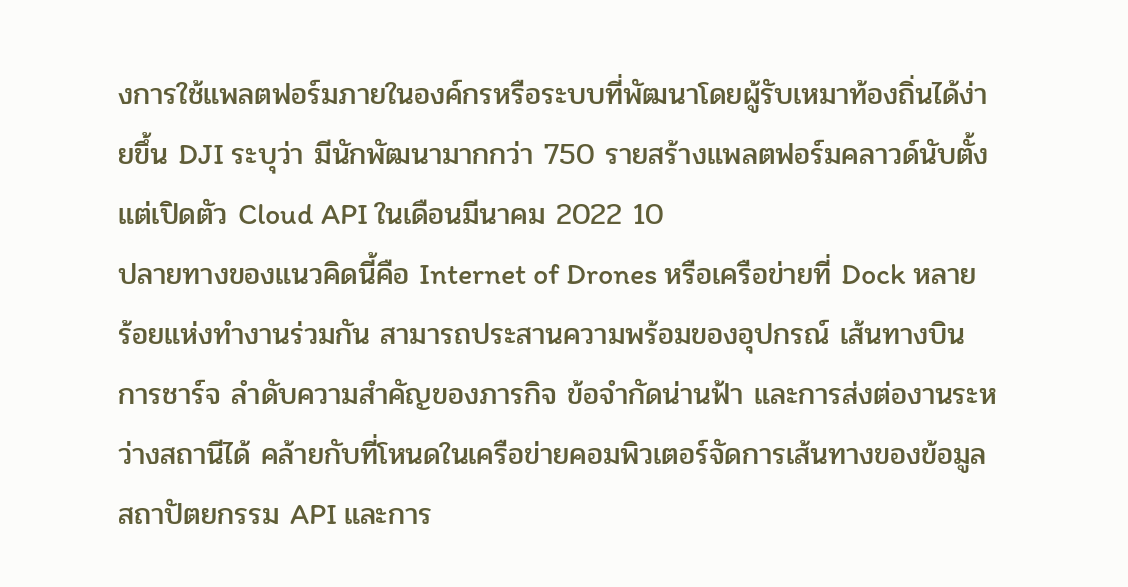งการใช้แพลตฟอร์มภายในองค์กรหรือระบบที่พัฒนาโดยผู้รับเหมาท้องถิ่นได้ง่ายขึ้น DJI ระบุว่า มีนักพัฒนามากกว่า 750 รายสร้างแพลตฟอร์มคลาวด์นับตั้งแต่เปิดตัว Cloud API ในเดือนมีนาคม 2022 10
ปลายทางของแนวคิดนี้คือ Internet of Drones หรือเครือข่ายที่ Dock หลายร้อยแห่งทำงานร่วมกัน สามารถประสานความพร้อมของอุปกรณ์ เส้นทางบิน การชาร์จ ลำดับความสำคัญของภารกิจ ข้อจำกัดน่านฟ้า และการส่งต่องานระหว่างสถานีได้ คล้ายกับที่โหนดในเครือข่ายคอมพิวเตอร์จัดการเส้นทางของข้อมูล
สถาปัตยกรรม API และการ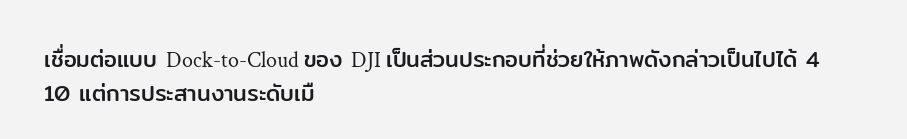เชื่อมต่อแบบ Dock-to-Cloud ของ DJI เป็นส่วนประกอบที่ช่วยให้ภาพดังกล่าวเป็นไปได้ 4
10 แต่การประสานงานระดับเมื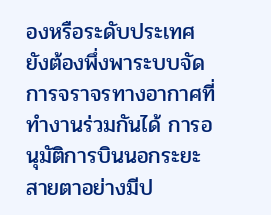องหรือระดับประเทศยังต้องพึ่งพาระบบจัดการจราจรทางอากาศที่ทำงานร่วมกันได้ การอนุมัติการบินนอกระยะสายตาอย่างมีป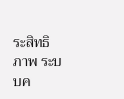ระสิทธิภาพ ระบบค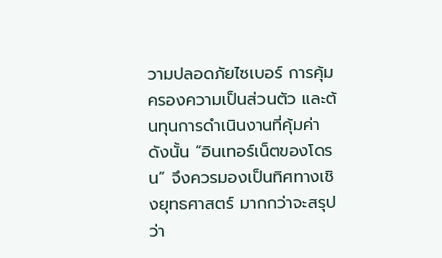วามปลอดภัยไซเบอร์ การคุ้มครองความเป็นส่วนตัว และต้นทุนการดำเนินงานที่คุ้มค่า
ดังนั้น “อินเทอร์เน็ตของโดรน” จึงควรมองเป็นทิศทางเชิงยุทธศาสตร์ มากกว่าจะสรุปว่า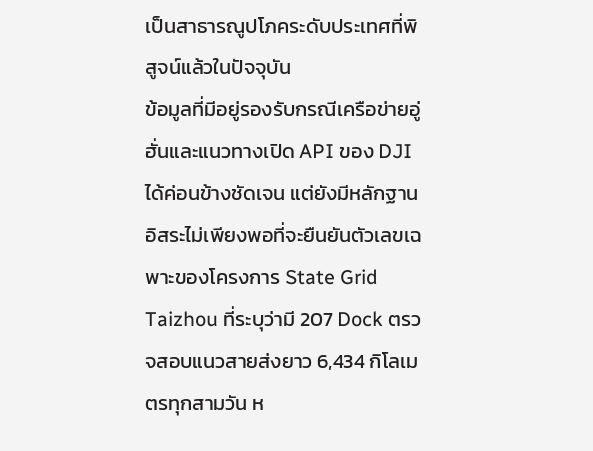เป็นสาธารณูปโภคระดับประเทศที่พิสูจน์แล้วในปัจจุบัน
ข้อมูลที่มีอยู่รองรับกรณีเครือข่ายอู่ฮั่นและแนวทางเปิด API ของ DJI ได้ค่อนข้างชัดเจน แต่ยังมีหลักฐานอิสระไม่เพียงพอที่จะยืนยันตัวเลขเฉพาะของโครงการ State Grid Taizhou ที่ระบุว่ามี 207 Dock ตรวจสอบแนวสายส่งยาว 6,434 กิโลเมตรทุกสามวัน ห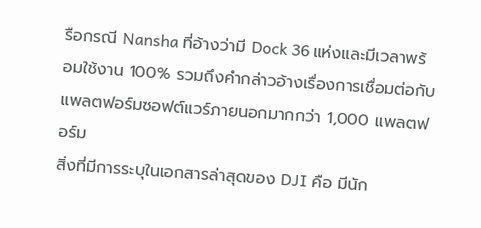รือกรณี Nansha ที่อ้างว่ามี Dock 36 แห่งและมีเวลาพร้อมใช้งาน 100% รวมถึงคำกล่าวอ้างเรื่องการเชื่อมต่อกับแพลตฟอร์มซอฟต์แวร์ภายนอกมากกว่า 1,000 แพลตฟอร์ม
สิ่งที่มีการระบุในเอกสารล่าสุดของ DJI คือ มีนัก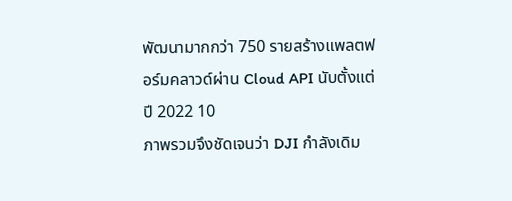พัฒนามากกว่า 750 รายสร้างแพลตฟอร์มคลาวด์ผ่าน Cloud API นับตั้งแต่ปี 2022 10
ภาพรวมจึงชัดเจนว่า DJI กำลังเดิม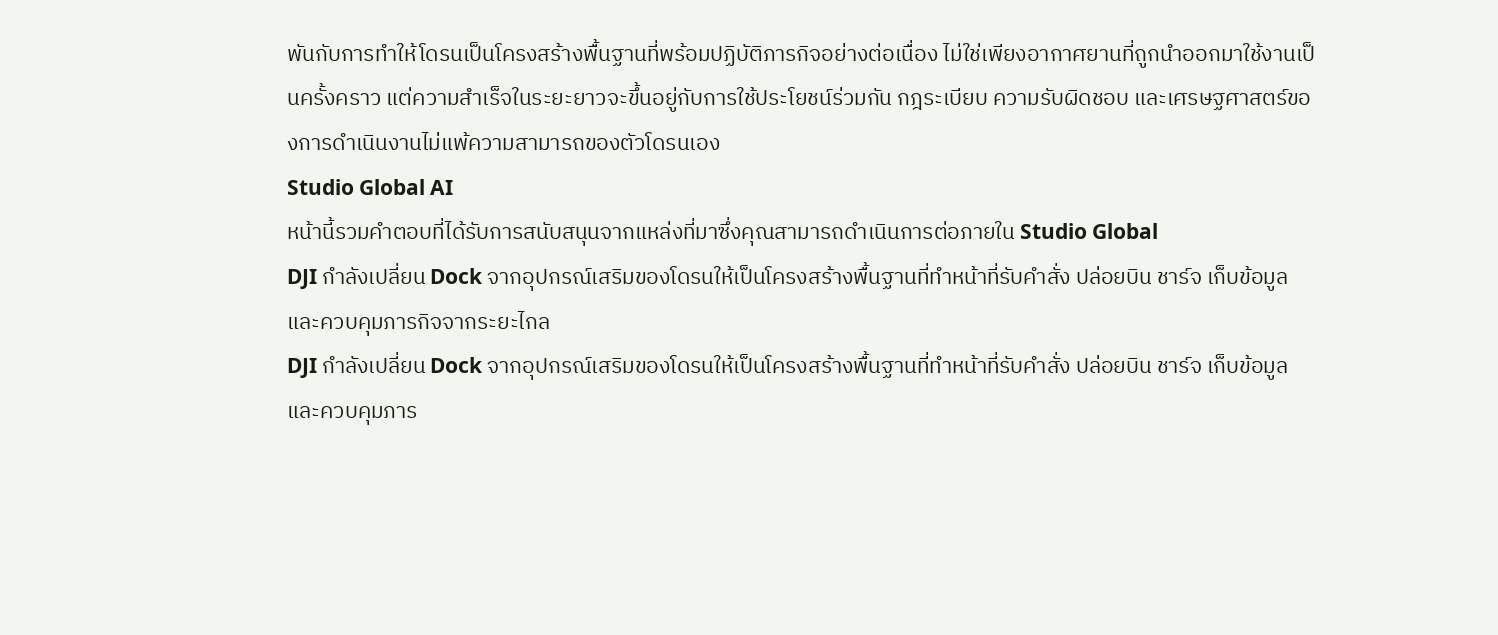พันกับการทำให้โดรนเป็นโครงสร้างพื้นฐานที่พร้อมปฏิบัติภารกิจอย่างต่อเนื่อง ไม่ใช่เพียงอากาศยานที่ถูกนำออกมาใช้งานเป็นครั้งคราว แต่ความสำเร็จในระยะยาวจะขึ้นอยู่กับการใช้ประโยชน์ร่วมกัน กฎระเบียบ ความรับผิดชอบ และเศรษฐศาสตร์ของการดำเนินงานไม่แพ้ความสามารถของตัวโดรนเอง
Studio Global AI
หน้านี้รวมคำตอบที่ได้รับการสนับสนุนจากแหล่งที่มาซึ่งคุณสามารถดำเนินการต่อภายใน Studio Global
DJI กำลังเปลี่ยน Dock จากอุปกรณ์เสริมของโดรนให้เป็นโครงสร้างพื้นฐานที่ทำหน้าที่รับคำสั่ง ปล่อยบิน ชาร์จ เก็บข้อมูล และควบคุมภารกิจจากระยะไกล
DJI กำลังเปลี่ยน Dock จากอุปกรณ์เสริมของโดรนให้เป็นโครงสร้างพื้นฐานที่ทำหน้าที่รับคำสั่ง ปล่อยบิน ชาร์จ เก็บข้อมูล และควบคุมภาร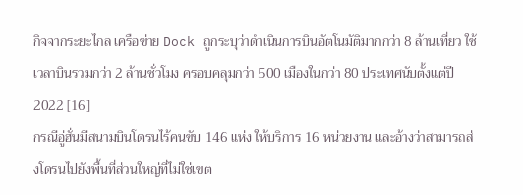กิจจากระยะไกล เครือข่าย Dock ถูกระบุว่าดำเนินการบินอัตโนมัติมากกว่า 8 ล้านเที่ยว ใช้เวลาบินรวมกว่า 2 ล้านชั่วโมง ครอบคลุมกว่า 500 เมืองในกว่า 80 ประเทศนับตั้งแต่ปี 2022 [16]
กรณีอู่ฮั่นมีสนามบินโดรนไร้คนขับ 146 แห่ง ให้บริการ 16 หน่วยงาน และอ้างว่าสามารถส่งโดรนไปยังพื้นที่ส่วนใหญ่ที่ไม่ใช่เขต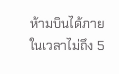ห้ามบินได้ภายในเวลาไม่ถึง 5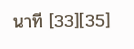นาที [33][35]